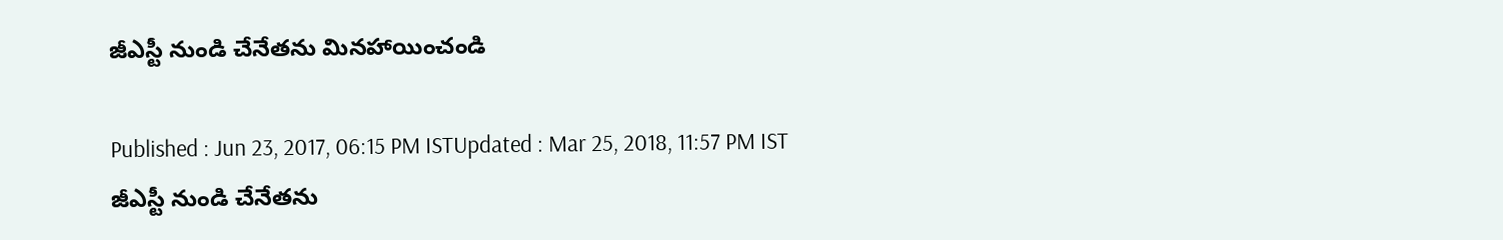జీఎస్టీ నుండి చేనేతను మినహాయించండి

Published : Jun 23, 2017, 06:15 PM ISTUpdated : Mar 25, 2018, 11:57 PM IST
జీఎస్టీ నుండి చేనేతను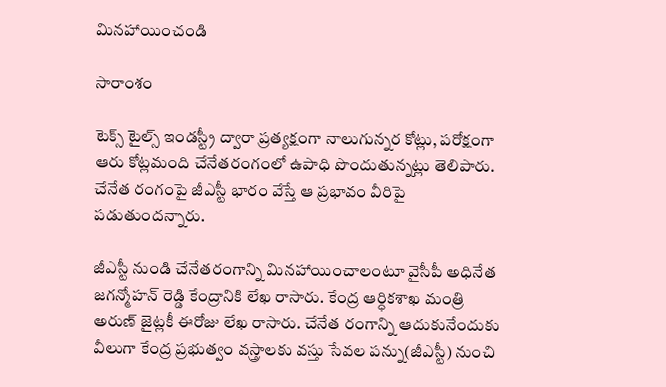మినహాయించండి

సారాంశం

టెక్స్ టైల్స్‌ ఇండస్ట్రీ ద్వారా ప్రత్యక్షంగా నాలుగున్నర కోట్లు, పరోక్షంగా ఆరు కోట్లమంది చేనేతరంగంలో ఉపాధి పొందుతున్నట్లు తెలిపారు. చేనేత రంగంపై జీఎస్టీ భారం వేస్తే ఆ ప్రభావం వీరిపై పడుతుందన్నారు.

జీఎస్టీ నుండి చేనేతరంగాన్ని మినహాయించాలంటూ వైసీపీ అధినేత జగన్మోహన్ రెడ్డి కేంద్రానికి లేఖ రాసారు. కేంద్ర ఆర్ధికశాఖ మంత్రి అరుణ్ జైట్లకీ ఈరోజు లేఖ రాసారు. చేనేత రంగాన్ని ఆదుకునేందుకు వీలుగా కేంద్ర ప్రభుత్వం వస్త్రాలకు వస్తు సేవల పన్ను(జీఎస్టీ) నుంచి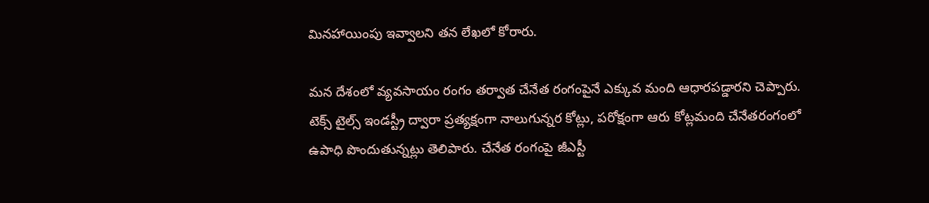మినహాయింపు ఇవ్వాలని తన లేఖలో కోరారు.

మన దేశంలో వ్యవసాయం రంగం తర్వాత చేనేత రంగంపైనే ఎక్కువ మంది ఆధారపడ్డారని చెప్పారు. టెక్స్ టైల్స్‌ ఇండస్ట్రీ ద్వారా ప్రత్యక్షంగా నాలుగున్నర కోట్లు, పరోక్షంగా ఆరు కోట్లమంది చేనేతరంగంలో ఉపాధి పొందుతున్నట్లు తెలిపారు. చేనేత రంగంపై జీఎస్టీ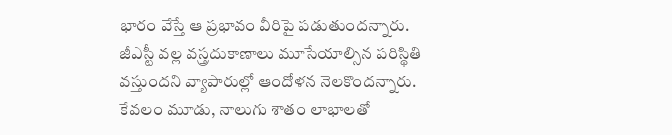భారం వేస్తే ఆ ప్రభావం వీరిపై పడుతుందన్నారు. జీఎస్టీ వల్ల వస్త్రదుకాణాలు మూసేయాల్సిన పరిస్థితి వస్తుందని వ్యాపారుల్లో ఆందోళన నెలకొందన్నారు. కేవలం మూడు, నాలుగు శాతం లాభాలతో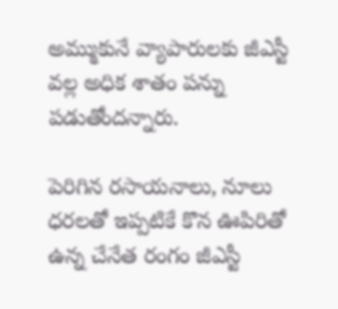అమ్ముకునే వ్యాపారులకు జీఎస్టీ వల్ల అధిక శాతం పన్ను పడుతోందన్నారు.

పెరిగిన రసాయనాలు, నూలు ధరలతో ఇప్పటికే కొన ఊపిరితో ఉన్న చేనేత రంగం జీఎస్టీ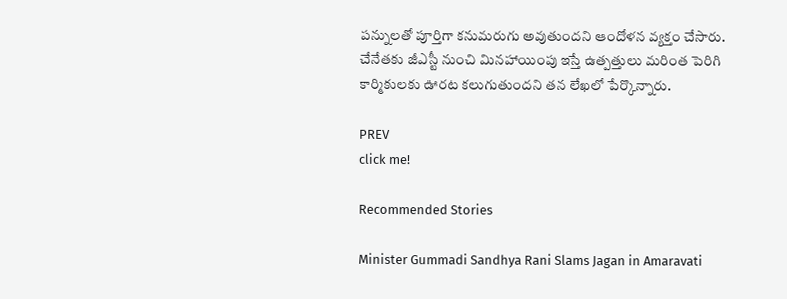పన్నులతో పూర్తిగా కనుమరుగు అవుతుందని ఆందోళన వ్యక్తం చేసారు. చేనేతకు జీఎస్టీ నుంచి మినహాయింపు ఇస్తే ఉత్పత్తులు మరింత పెరిగి కార్మికులకు ఊరట కలుగుతుందని తన లేఖలో పేర్కొన్నారు.

PREV
click me!

Recommended Stories

Minister Gummadi Sandhya Rani Slams Jagan in Amaravati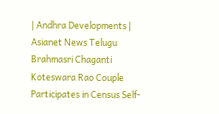| Andhra Developments | Asianet News Telugu
Brahmasri Chaganti Koteswara Rao Couple Participates in Census Self-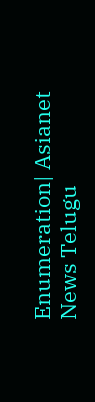Enumeration| Asianet News Telugu